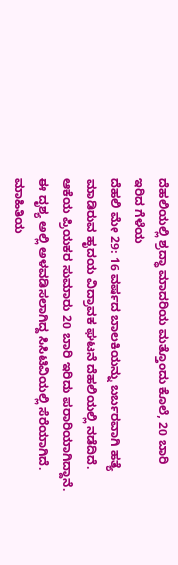ದೆಹಲಿಯಲ್ಲಿ ಶ್ರದ್ಧಾ ಮಾದರಿಯ ಮತ್ತೊಂದು ಕೊಲೆ, 20 ಬಾರಿ ಇರಿದ ಗೆಳೆಯ
ದೆಹಲಿ ಮೇ 29: 16 ವರ್ಷದ ಬಾಲಕಿಯನ್ನು ಬರ್ಬರವಾಗಿ ಹತ್ಯೆ ಮಾಡಿರುವ ಹೃದಯ ವಿದ್ರಾವಕ ಘಟನೆ ದೆಹಲಿಯಲ್ಲಿ ನಡೆದಿದೆ. ಆಕೆಯ ಪ್ರಿಯಕರ ಸುಮಾರು 20 ಬಾರಿ ಇರಿದು ಪರಾರಿಯಾಗಿದ್ದಾನೆ. ಈ ದೃಶ್ಯ ಅಲ್ಲಿ ಅಳವಡಿಸಲಾಗಿದ್ದ ಸಿಸಿಟಿವಿಯಲ್ಲಿ ಸೆರೆಯಾಗಿದೆ.
ಮಾಹಿತಿಯ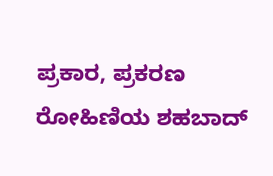ಪ್ರಕಾರ, ಪ್ರಕರಣ ರೋಹಿಣಿಯ ಶಹಬಾದ್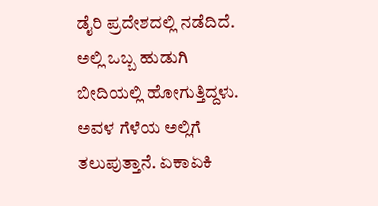ಡೈರಿ ಪ್ರದೇಶದಲ್ಲಿ ನಡೆದಿದೆ. ಅಲ್ಲಿ ಒಬ್ಬ ಹುಡುಗಿ ಬೀದಿಯಲ್ಲಿ ಹೋಗುತ್ತಿದ್ದಳು. ಅವಳ ಗೆಳೆಯ ಅಲ್ಲಿಗೆ ತಲುಪುತ್ತಾನೆ. ಏಕಾಏಕಿ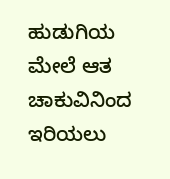ಹುಡುಗಿಯ ಮೇಲೆ ಆತ ಚಾಕುವಿನಿಂದ ಇರಿಯಲು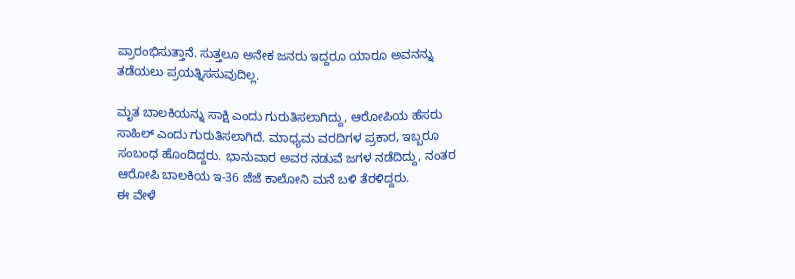ಪ್ರಾರಂಭಿಸುತ್ತಾನೆ. ಸುತ್ತಲೂ ಅನೇಕ ಜನರು ಇದ್ದರೂ ಯಾರೂ ಅವನನ್ನು ತಡೆಯಲು ಪ್ರಯತ್ನಿಸಸುವುದಿಲ್ಲ.

ಮೃತ ಬಾಲಕಿಯನ್ನು ಸಾಕ್ಷಿ ಎಂದು ಗುರುತಿಸಲಾಗಿದ್ದು, ಆರೋಪಿಯ ಹೆಸರು ಸಾಹಿಲ್ ಎಂದು ಗುರುತಿಸಲಾಗಿದೆ. ಮಾಧ್ಯಮ ವರದಿಗಳ ಪ್ರಕಾರ, ಇಬ್ಬರೂ ಸಂಬಂಧ ಹೊಂದಿದ್ದರು. ಭಾನುವಾರ ಅವರ ನಡುವೆ ಜಗಳ ನಡೆದಿದ್ದು, ನಂತರ ಆರೋಪಿ ಬಾಲಕಿಯ ಇ-36 ಜೆಜೆ ಕಾಲೋನಿ ಮನೆ ಬಳಿ ತೆರಳಿದ್ದರು.
ಈ ವೇಳೆ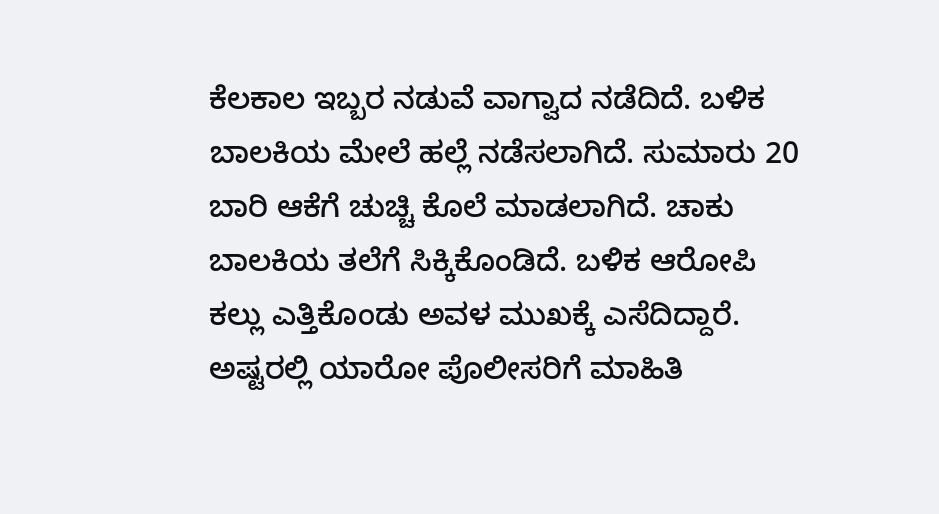ಕೆಲಕಾಲ ಇಬ್ಬರ ನಡುವೆ ವಾಗ್ವಾದ ನಡೆದಿದೆ. ಬಳಿಕ ಬಾಲಕಿಯ ಮೇಲೆ ಹಲ್ಲೆ ನಡೆಸಲಾಗಿದೆ. ಸುಮಾರು 20 ಬಾರಿ ಆಕೆಗೆ ಚುಚ್ಚಿ ಕೊಲೆ ಮಾಡಲಾಗಿದೆ. ಚಾಕು ಬಾಲಕಿಯ ತಲೆಗೆ ಸಿಕ್ಕಿಕೊಂಡಿದೆ. ಬಳಿಕ ಆರೋಪಿ ಕಲ್ಲು ಎತ್ತಿಕೊಂಡು ಅವಳ ಮುಖಕ್ಕೆ ಎಸೆದಿದ್ದಾರೆ. ಅಷ್ಟರಲ್ಲಿ ಯಾರೋ ಪೊಲೀಸರಿಗೆ ಮಾಹಿತಿ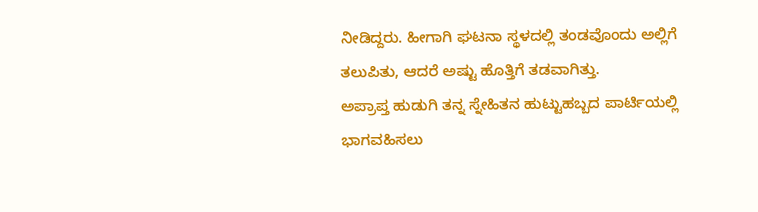ನೀಡಿದ್ದರು. ಹೀಗಾಗಿ ಘಟನಾ ಸ್ಥಳದಲ್ಲಿ ತಂಡವೊಂದು ಅಲ್ಲಿಗೆ ತಲುಪಿತು, ಆದರೆ ಅಷ್ಟು ಹೊತ್ತಿಗೆ ತಡವಾಗಿತ್ತು.
ಅಪ್ರಾಪ್ತ ಹುಡುಗಿ ತನ್ನ ಸ್ನೇಹಿತನ ಹುಟ್ಟುಹಬ್ಬದ ಪಾರ್ಟಿಯಲ್ಲಿ ಭಾಗವಹಿಸಲು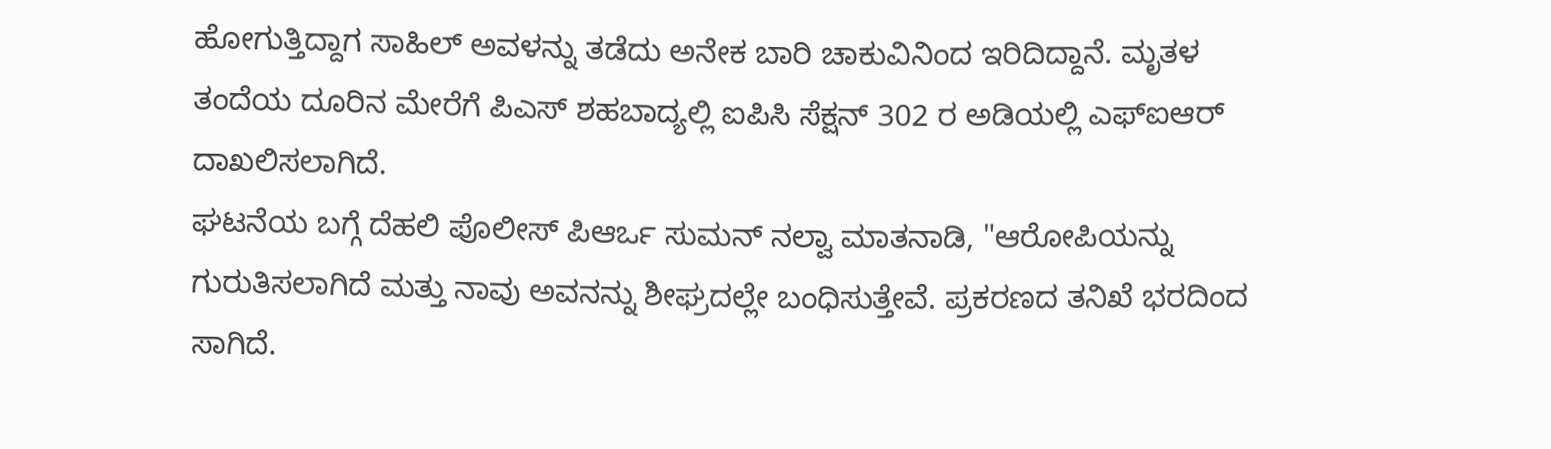ಹೋಗುತ್ತಿದ್ದಾಗ ಸಾಹಿಲ್ ಅವಳನ್ನು ತಡೆದು ಅನೇಕ ಬಾರಿ ಚಾಕುವಿನಿಂದ ಇರಿದಿದ್ದಾನೆ. ಮೃತಳ ತಂದೆಯ ದೂರಿನ ಮೇರೆಗೆ ಪಿಎಸ್ ಶಹಬಾದ್ಯಲ್ಲಿ ಐಪಿಸಿ ಸೆಕ್ಷನ್ 302 ರ ಅಡಿಯಲ್ಲಿ ಎಫ್ಐಆರ್ ದಾಖಲಿಸಲಾಗಿದೆ.
ಘಟನೆಯ ಬಗ್ಗೆ ದೆಹಲಿ ಪೊಲೀಸ್ ಪಿಆರ್ಒ ಸುಮನ್ ನಲ್ವಾ ಮಾತನಾಡಿ, "ಆರೋಪಿಯನ್ನು ಗುರುತಿಸಲಾಗಿದೆ ಮತ್ತು ನಾವು ಅವನನ್ನು ಶೀಘ್ರದಲ್ಲೇ ಬಂಧಿಸುತ್ತೇವೆ. ಪ್ರಕರಣದ ತನಿಖೆ ಭರದಿಂದ ಸಾಗಿದೆ.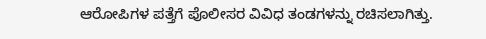ಆರೋಪಿಗಳ ಪತ್ತೆಗೆ ಪೊಲೀಸರ ವಿವಿಧ ತಂಡಗಳನ್ನು ರಚಿಸಲಾಗಿತ್ತು.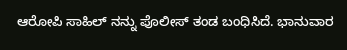ಆರೋಪಿ ಸಾಹಿಲ್ ನನ್ನು ಪೊಲೀಸ್ ತಂಡ ಬಂಧಿಸಿದೆ. ಭಾನುವಾರ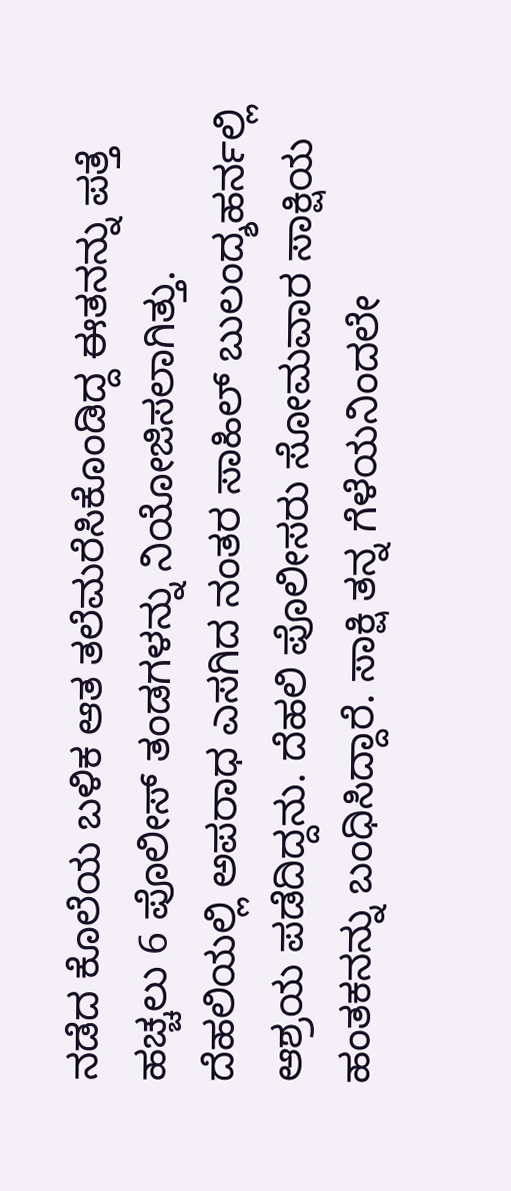ನಡೆದ ಕೊಲೆಯ ಬಳಿಕ ಆತ ತಲೆಮರೆಸಿಕೊಂಡಿದ್ದ ಈತನನ್ನು ಪತ್ತೆ ಹಚ್ಚಲು 6 ಪೊಲೀಸ್ ತಂಡಗಳನ್ನು ನಿಯೋಜಿಸಲಾಗಿತ್ತು. ದೆಹಲಿಯಲ್ಲಿ ಅಪರಾಧ ಎಸಗಿದ ನಂತರ ಸಾಹಿಲ್ ಬುಲಂದ್ಶಹರ್ನಲ್ಲಿ ಆಶ್ರಯ ಪಡೆದಿದ್ದನು. ದೆಹಲಿ ಪೊಲೀಸರು ಸೋಮವಾರ ಸಾಕ್ಷಿಯ ಹಂತಕನನ್ನು ಬಂಧಿಸಿದ್ದಾರೆ. ಸಾಕ್ಷಿ ತನ್ನ ಗೆಳೆಯನಿಂದಲೇ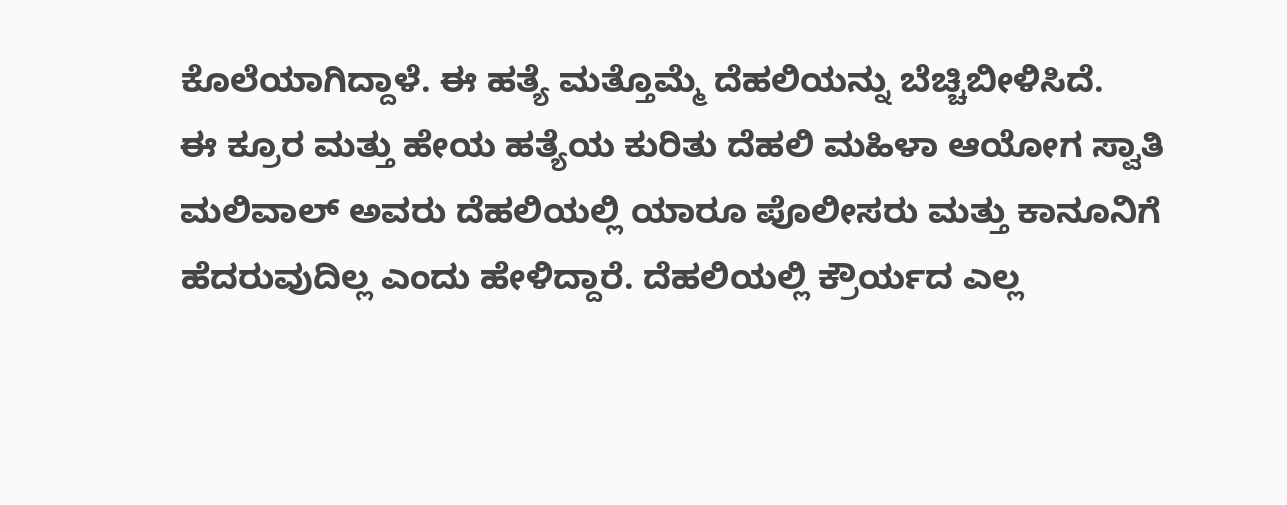ಕೊಲೆಯಾಗಿದ್ದಾಳೆ. ಈ ಹತ್ಯೆ ಮತ್ತೊಮ್ಮೆ ದೆಹಲಿಯನ್ನು ಬೆಚ್ಚಿಬೀಳಿಸಿದೆ.
ಈ ಕ್ರೂರ ಮತ್ತು ಹೇಯ ಹತ್ಯೆಯ ಕುರಿತು ದೆಹಲಿ ಮಹಿಳಾ ಆಯೋಗ ಸ್ವಾತಿ ಮಲಿವಾಲ್ ಅವರು ದೆಹಲಿಯಲ್ಲಿ ಯಾರೂ ಪೊಲೀಸರು ಮತ್ತು ಕಾನೂನಿಗೆ ಹೆದರುವುದಿಲ್ಲ ಎಂದು ಹೇಳಿದ್ದಾರೆ. ದೆಹಲಿಯಲ್ಲಿ ಕ್ರೌರ್ಯದ ಎಲ್ಲ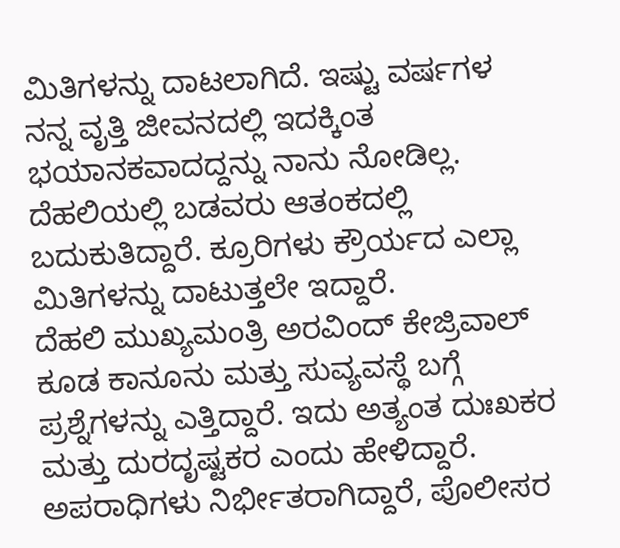ಮಿತಿಗಳನ್ನು ದಾಟಲಾಗಿದೆ. ಇಷ್ಟು ವರ್ಷಗಳ ನನ್ನ ವೃತ್ತಿ ಜೀವನದಲ್ಲಿ ಇದಕ್ಕಿಂತ ಭಯಾನಕವಾದದ್ದನ್ನು ನಾನು ನೋಡಿಲ್ಲ. ದೆಹಲಿಯಲ್ಲಿ ಬಡವರು ಆತಂಕದಲ್ಲಿ ಬದುಕುತಿದ್ದಾರೆ. ಕ್ರೂರಿಗಳು ಕ್ರೌರ್ಯದ ಎಲ್ಲಾ ಮಿತಿಗಳನ್ನು ದಾಟುತ್ತಲೇ ಇದ್ದಾರೆ.
ದೆಹಲಿ ಮುಖ್ಯಮಂತ್ರಿ ಅರವಿಂದ್ ಕೇಜ್ರಿವಾಲ್ ಕೂಡ ಕಾನೂನು ಮತ್ತು ಸುವ್ಯವಸ್ಥೆ ಬಗ್ಗೆ ಪ್ರಶ್ನೆಗಳನ್ನು ಎತ್ತಿದ್ದಾರೆ. ಇದು ಅತ್ಯಂತ ದುಃಖಕರ ಮತ್ತು ದುರದೃಷ್ಟಕರ ಎಂದು ಹೇಳಿದ್ದಾರೆ. ಅಪರಾಧಿಗಳು ನಿರ್ಭೀತರಾಗಿದ್ದಾರೆ, ಪೊಲೀಸರ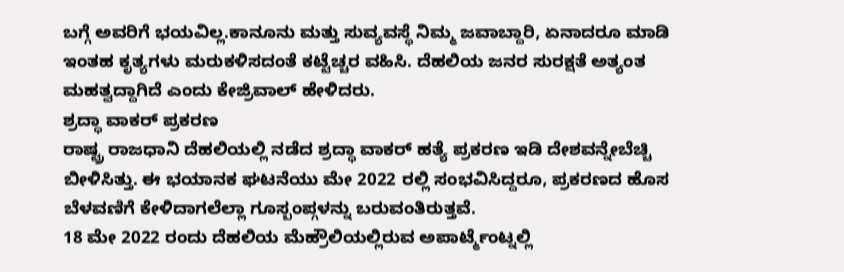ಬಗ್ಗೆ ಅವರಿಗೆ ಭಯವಿಲ್ಲ.ಕಾನೂನು ಮತ್ತು ಸುವ್ಯವಸ್ಥೆ ನಿಮ್ಮ ಜವಾಬ್ದಾರಿ, ಏನಾದರೂ ಮಾಡಿ ಇಂತಹ ಕೃತ್ಯಗಳು ಮರುಕಳಿಸದಂತೆ ಕಟ್ಟೆಚ್ಚರ ವಹಿಸಿ. ದೆಹಲಿಯ ಜನರ ಸುರಕ್ಷತೆ ಅತ್ಯಂತ ಮಹತ್ವದ್ದಾಗಿದೆ ಎಂದು ಕೇಜ್ರಿವಾಲ್ ಹೇಳಿದರು.
ಶ್ರದ್ಧಾ ವಾಕರ್ ಪ್ರಕರಣ
ರಾಷ್ಟ್ರ ರಾಜಧಾನಿ ದೆಹಲಿಯಲ್ಲಿ ನಡೆದ ಶ್ರದ್ಧಾ ವಾಕರ್ ಹತ್ಯೆ ಪ್ರಕರಣ ಇಡಿ ದೇಶವನ್ನೇಬೆಚ್ಚಿ ಬೀಳಿಸಿತ್ತು. ಈ ಭಯಾನಕ ಘಟನೆಯು ಮೇ 2022 ರಲ್ಲಿ ಸಂಭವಿಸಿದ್ದರೂ, ಪ್ರಕರಣದ ಹೊಸ ಬೆಳವಣಿಗೆ ಕೇಳಿದಾಗಲೆಲ್ಲಾ ಗೂಸ್ಬಂಪ್ಗಳನ್ನು ಬರುವಂತಿರುತ್ತವೆ.
18 ಮೇ 2022 ರಂದು ದೆಹಲಿಯ ಮೆಹ್ರೌಲಿಯಲ್ಲಿರುವ ಅಪಾರ್ಟ್ಮೆಂಟ್ನಲ್ಲಿ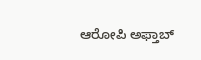ಆರೋಪಿ ಅಫ್ತಾಬ್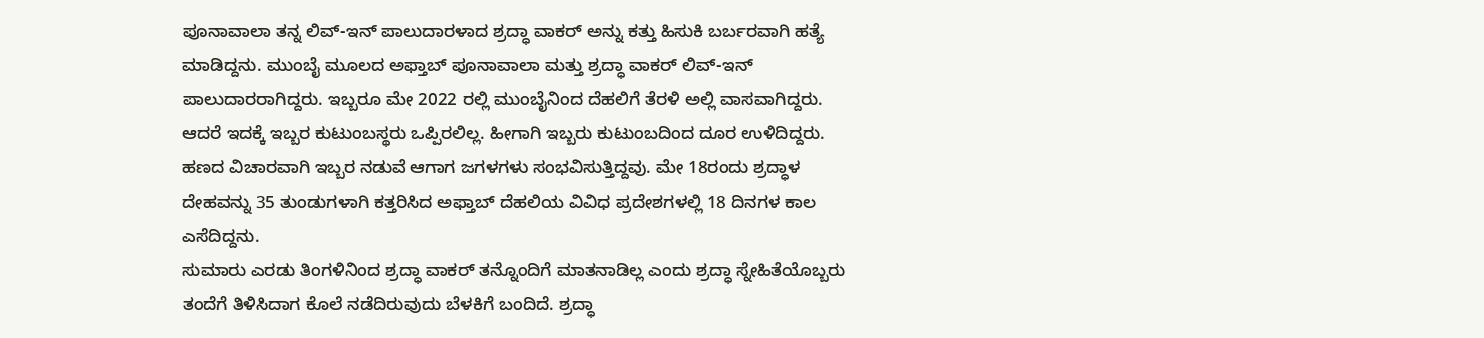ಪೂನಾವಾಲಾ ತನ್ನ ಲಿವ್-ಇನ್ ಪಾಲುದಾರಳಾದ ಶ್ರದ್ಧಾ ವಾಕರ್ ಅನ್ನು ಕತ್ತು ಹಿಸುಕಿ ಬರ್ಬರವಾಗಿ ಹತ್ಯೆ ಮಾಡಿದ್ದನು. ಮುಂಬೈ ಮೂಲದ ಅಫ್ತಾಬ್ ಪೂನಾವಾಲಾ ಮತ್ತು ಶ್ರದ್ಧಾ ವಾಕರ್ ಲಿವ್-ಇನ್ ಪಾಲುದಾರರಾಗಿದ್ದರು. ಇಬ್ಬರೂ ಮೇ 2022 ರಲ್ಲಿ ಮುಂಬೈನಿಂದ ದೆಹಲಿಗೆ ತೆರಳಿ ಅಲ್ಲಿ ವಾಸವಾಗಿದ್ದರು. ಆದರೆ ಇದಕ್ಕೆ ಇಬ್ಬರ ಕುಟುಂಬಸ್ಥರು ಒಪ್ಪಿರಲಿಲ್ಲ. ಹೀಗಾಗಿ ಇಬ್ಬರು ಕುಟುಂಬದಿಂದ ದೂರ ಉಳಿದಿದ್ದರು. ಹಣದ ವಿಚಾರವಾಗಿ ಇಬ್ಬರ ನಡುವೆ ಆಗಾಗ ಜಗಳಗಳು ಸಂಭವಿಸುತ್ತಿದ್ದವು. ಮೇ 18ರಂದು ಶ್ರದ್ಧಾಳ ದೇಹವನ್ನು 35 ತುಂಡುಗಳಾಗಿ ಕತ್ತರಿಸಿದ ಅಫ್ತಾಬ್ ದೆಹಲಿಯ ವಿವಿಧ ಪ್ರದೇಶಗಳಲ್ಲಿ 18 ದಿನಗಳ ಕಾಲ ಎಸೆದಿದ್ದನು.
ಸುಮಾರು ಎರಡು ತಿಂಗಳಿನಿಂದ ಶ್ರದ್ಧಾ ವಾಕರ್ ತನ್ನೊಂದಿಗೆ ಮಾತನಾಡಿಲ್ಲ ಎಂದು ಶ್ರದ್ಧಾ ಸ್ನೇಹಿತೆಯೊಬ್ಬರು ತಂದೆಗೆ ತಿಳಿಸಿದಾಗ ಕೊಲೆ ನಡೆದಿರುವುದು ಬೆಳಕಿಗೆ ಬಂದಿದೆ. ಶ್ರದ್ಧಾ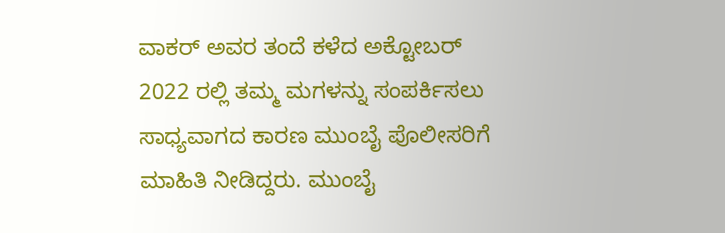ವಾಕರ್ ಅವರ ತಂದೆ ಕಳೆದ ಅಕ್ಟೋಬರ್ 2022 ರಲ್ಲಿ ತಮ್ಮ ಮಗಳನ್ನು ಸಂಪರ್ಕಿಸಲು ಸಾಧ್ಯವಾಗದ ಕಾರಣ ಮುಂಬೈ ಪೊಲೀಸರಿಗೆ ಮಾಹಿತಿ ನೀಡಿದ್ದರು. ಮುಂಬೈ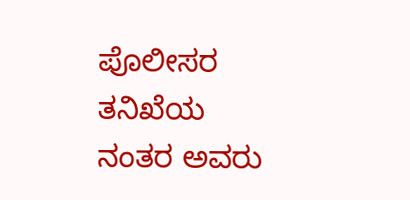ಪೊಲೀಸರ ತನಿಖೆಯ ನಂತರ ಅವರು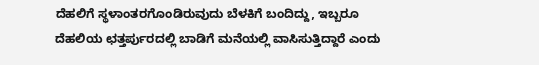ದೆಹಲಿಗೆ ಸ್ಥಳಾಂತರಗೊಂಡಿರುವುದು ಬೆಳಕಿಗೆ ಬಂದಿದ್ದು, ಇಬ್ಬರೂ ದೆಹಲಿಯ ಛತ್ತರ್ಪುರದಲ್ಲಿ ಬಾಡಿಗೆ ಮನೆಯಲ್ಲಿ ವಾಸಿಸುತ್ತಿದ್ದಾರೆ ಎಂದು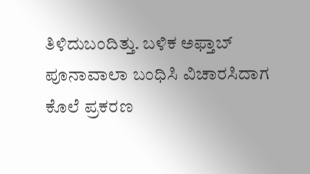ತಿಳಿದುಬಂದಿತ್ತು. ಬಳಿಕ ಅಫ್ತಾಬ್ ಪೂನಾವಾಲಾ ಬಂಧಿಸಿ ವಿಚಾರಸಿದಾಗ ಕೊಲೆ ಪ್ರಕರಣ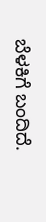ಬೆಳಕಿಗೆ ಬಂದಿದೆ.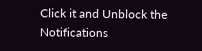Click it and Unblock the Notifications